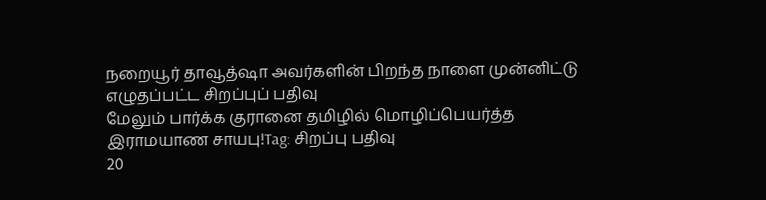நறையூர் தாவூத்ஷா அவர்களின் பிறந்த நாளை முன்னிட்டு எழுதப்பட்ட சிறப்புப் பதிவு
மேலும் பார்க்க குரானை தமிழில் மொழிப்பெயர்த்த இராமயாண சாயபு!Tag: சிறப்பு பதிவு
20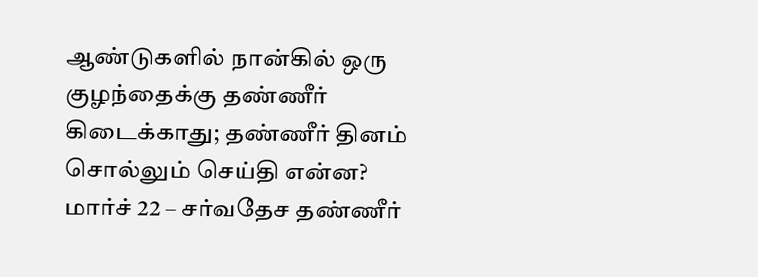ஆண்டுகளில் நான்கில் ஒரு குழந்தைக்கு தண்ணீர் கிடைக்காது; தண்ணீர் தினம் சொல்லும் செய்தி என்ன?
மார்ச் 22 – சர்வதேச தண்ணீர்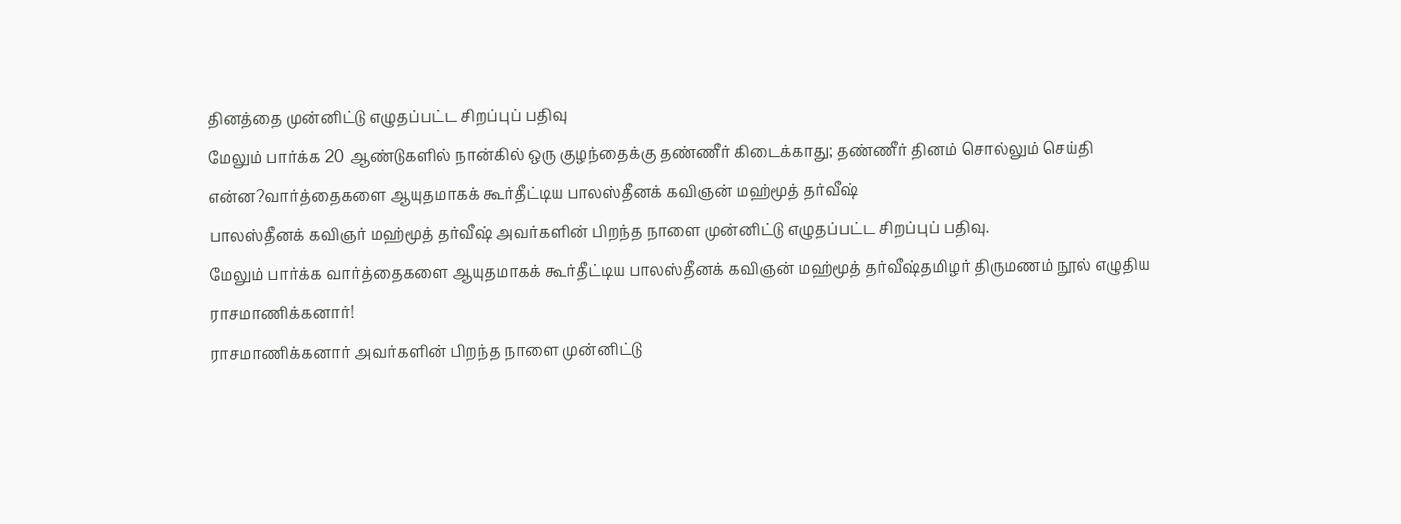தினத்தை முன்னிட்டு எழுதப்பட்ட சிறப்புப் பதிவு
மேலும் பார்க்க 20 ஆண்டுகளில் நான்கில் ஒரு குழந்தைக்கு தண்ணீர் கிடைக்காது; தண்ணீர் தினம் சொல்லும் செய்தி என்ன?வார்த்தைகளை ஆயுதமாகக் கூர்தீட்டிய பாலஸ்தீனக் கவிஞன் மஹ்மூத் தர்வீஷ்
பாலஸ்தீனக் கவிஞர் மஹ்மூத் தர்வீஷ் அவர்களின் பிறந்த நாளை முன்னிட்டு எழுதப்பட்ட சிறப்புப் பதிவு.
மேலும் பார்க்க வார்த்தைகளை ஆயுதமாகக் கூர்தீட்டிய பாலஸ்தீனக் கவிஞன் மஹ்மூத் தர்வீஷ்தமிழர் திருமணம் நூல் எழுதிய ராசமாணிக்கனார்!
ராசமாணிக்கனார் அவர்களின் பிறந்த நாளை முன்னிட்டு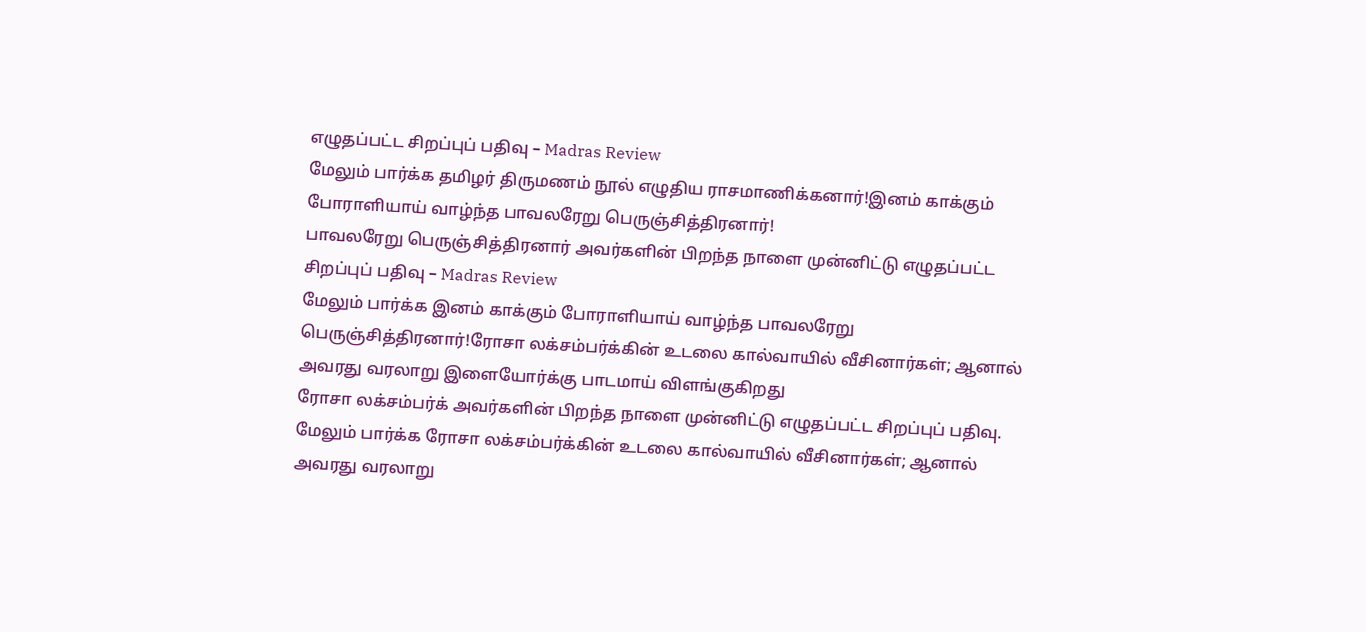எழுதப்பட்ட சிறப்புப் பதிவு – Madras Review
மேலும் பார்க்க தமிழர் திருமணம் நூல் எழுதிய ராசமாணிக்கனார்!இனம் காக்கும் போராளியாய் வாழ்ந்த பாவலரேறு பெருஞ்சித்திரனார்!
பாவலரேறு பெருஞ்சித்திரனார் அவர்களின் பிறந்த நாளை முன்னிட்டு எழுதப்பட்ட சிறப்புப் பதிவு – Madras Review
மேலும் பார்க்க இனம் காக்கும் போராளியாய் வாழ்ந்த பாவலரேறு பெருஞ்சித்திரனார்!ரோசா லக்சம்பர்க்கின் உடலை கால்வாயில் வீசினார்கள்; ஆனால் அவரது வரலாறு இளையோர்க்கு பாடமாய் விளங்குகிறது
ரோசா லக்சம்பர்க் அவர்களின் பிறந்த நாளை முன்னிட்டு எழுதப்பட்ட சிறப்புப் பதிவு.
மேலும் பார்க்க ரோசா லக்சம்பர்க்கின் உடலை கால்வாயில் வீசினார்கள்; ஆனால் அவரது வரலாறு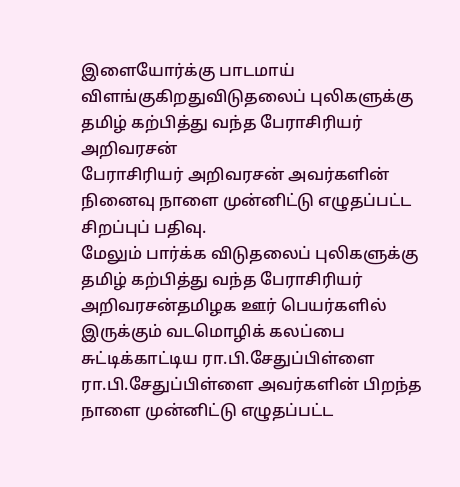இளையோர்க்கு பாடமாய் விளங்குகிறதுவிடுதலைப் புலிகளுக்கு தமிழ் கற்பித்து வந்த பேராசிரியர் அறிவரசன்
பேராசிரியர் அறிவரசன் அவர்களின் நினைவு நாளை முன்னிட்டு எழுதப்பட்ட சிறப்புப் பதிவு.
மேலும் பார்க்க விடுதலைப் புலிகளுக்கு தமிழ் கற்பித்து வந்த பேராசிரியர் அறிவரசன்தமிழக ஊர் பெயர்களில் இருக்கும் வடமொழிக் கலப்பை சுட்டிக்காட்டிய ரா.பி.சேதுப்பிள்ளை
ரா.பி.சேதுப்பிள்ளை அவர்களின் பிறந்த நாளை முன்னிட்டு எழுதப்பட்ட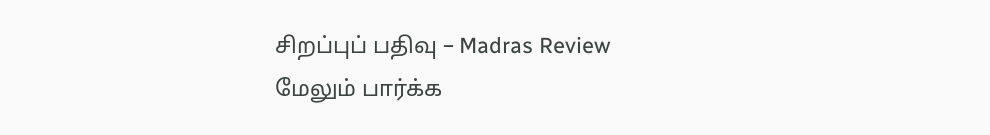சிறப்புப் பதிவு – Madras Review
மேலும் பார்க்க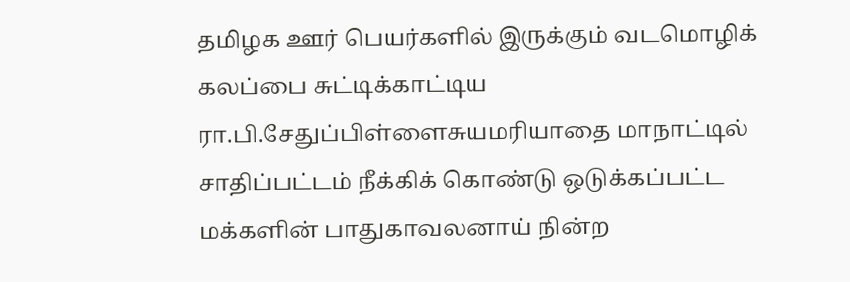தமிழக ஊர் பெயர்களில் இருக்கும் வடமொழிக் கலப்பை சுட்டிக்காட்டிய ரா.பி.சேதுப்பிள்ளைசுயமரியாதை மாநாட்டில் சாதிப்பட்டம் நீக்கிக் கொண்டு ஒடுக்கப்பட்ட மக்களின் பாதுகாவலனாய் நின்ற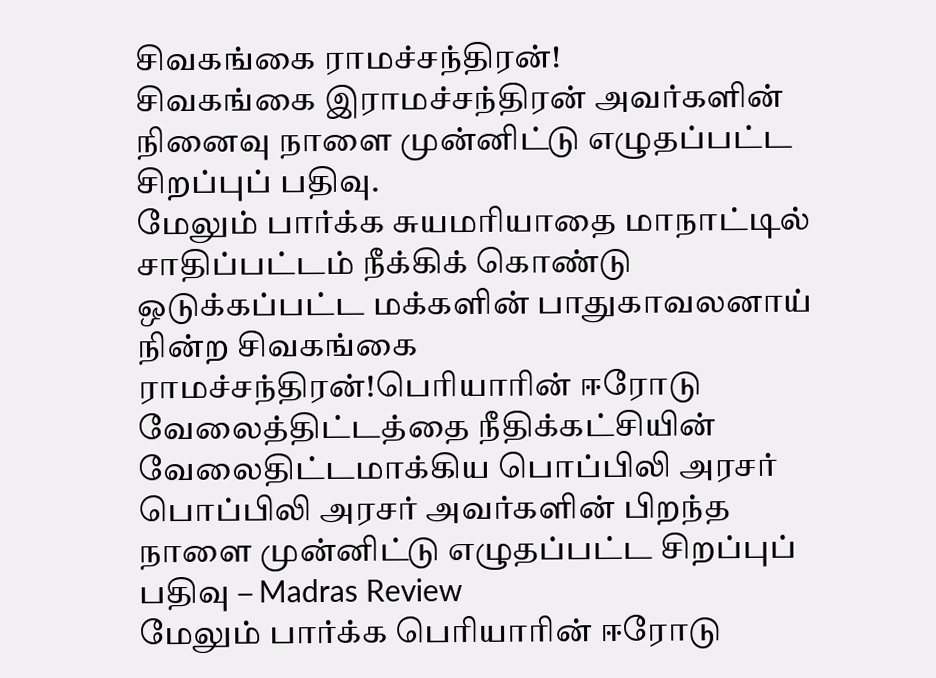சிவகங்கை ராமச்சந்திரன்!
சிவகங்கை இராமச்சந்திரன் அவர்களின் நினைவு நாளை முன்னிட்டு எழுதப்பட்ட சிறப்புப் பதிவு.
மேலும் பார்க்க சுயமரியாதை மாநாட்டில் சாதிப்பட்டம் நீக்கிக் கொண்டு ஒடுக்கப்பட்ட மக்களின் பாதுகாவலனாய் நின்ற சிவகங்கை ராமச்சந்திரன்!பெரியாரின் ஈரோடு வேலைத்திட்டத்தை நீதிக்கட்சியின் வேலைதிட்டமாக்கிய பொப்பிலி அரசர்
பொப்பிலி அரசர் அவர்களின் பிறந்த நாளை முன்னிட்டு எழுதப்பட்ட சிறப்புப் பதிவு – Madras Review
மேலும் பார்க்க பெரியாரின் ஈரோடு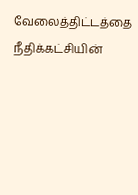வேலைத்திட்டத்தை நீதிக்கட்சியின்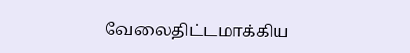வேலைதிட்டமாக்கிய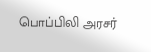பொப்பிலி அரசர்